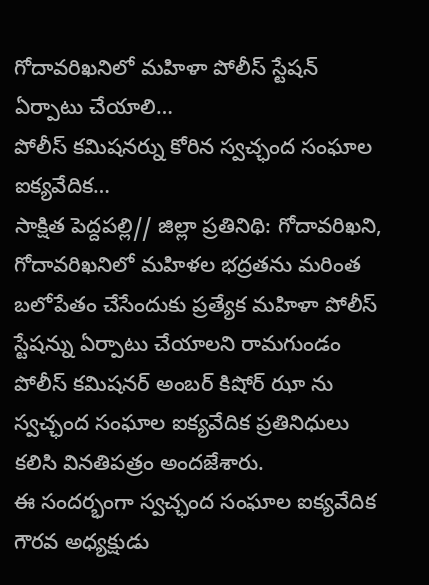గోదావరిఖనిలో మహిళా పోలీస్ స్టేషన్ ఏర్పాటు చేయాలి…
పోలీస్ కమిషనర్ను కోరిన స్వచ్ఛంద సంఘాల ఐక్యవేదిక…
సాక్షిత పెద్దపల్లి// జిల్లా ప్రతినిథి: గోదావరిఖని, గోదావరిఖనిలో మహిళల భద్రతను మరింత బలోపేతం చేసేందుకు ప్రత్యేక మహిళా పోలీస్ స్టేషన్ను ఏర్పాటు చేయాలని రామగుండం పోలీస్ కమిషనర్ అంబర్ కిషోర్ ఝా ను స్వచ్ఛంద సంఘాల ఐక్యవేదిక ప్రతినిధులు కలిసి వినతిపత్రం అందజేశారు.
ఈ సందర్భంగా స్వచ్ఛంద సంఘాల ఐక్యవేదిక గౌరవ అధ్యక్షుడు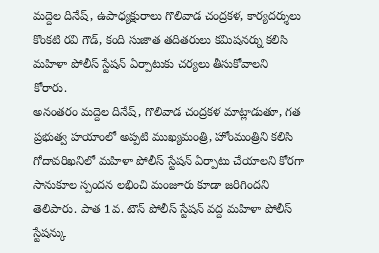మద్దెల దినేష్, ఉపాధ్యక్షురాలు గొలివాడ చంద్రకళ, కార్యదర్శులు కొంకటి రవి గౌడ్, కంది సుజాత తదితరులు కమిషనర్ను కలిసి మహిళా పోలీస్ స్టేషన్ ఏర్పాటుకు చర్యలు తీసుకోవాలని కోరారు.
అనంతరం మద్దెల దినేష్, గొలివాడ చంద్రకళ మాట్లాడుతూ, గత ప్రభుత్వ హయాంలో అప్పటి ముఖ్యమంత్రి, హోంమంత్రిని కలిసి గోదావరిఖనిలో మహిళా పోలీస్ స్టేషన్ ఏర్పాటు చేయాలని కోరగా సానుకూల స్పందన లభించి మంజూరు కూడా జరిగిందని తెలిపారు. పాత 1వ. టౌన్ పోలీస్ స్టేషన్ వద్ద మహిళా పోలీస్ స్టేషన్కు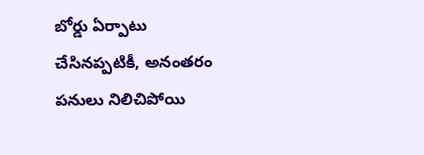బోర్డు ఏర్పాటు చేసినప్పటికీ, అనంతరం పనులు నిలిచిపోయి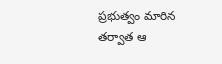ప్రభుత్వం మారిన తర్వాత ఆ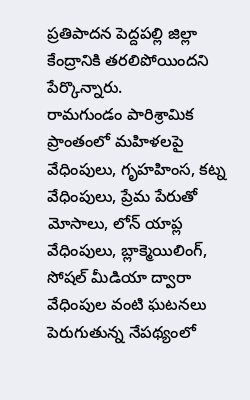ప్రతిపాదన పెద్దపల్లి జిల్లా కేంద్రానికి తరలిపోయిందని పేర్కొన్నారు.
రామగుండం పారిశ్రామిక ప్రాంతంలో మహిళలపై వేధింపులు, గృహహింస, కట్న వేధింపులు, ప్రేమ పేరుతో మోసాలు, లోన్ యాప్ల వేధింపులు, బ్లాక్మెయిలింగ్, సోషల్ మీడియా ద్వారా వేధింపుల వంటి ఘటనలు పెరుగుతున్న నేపథ్యంలో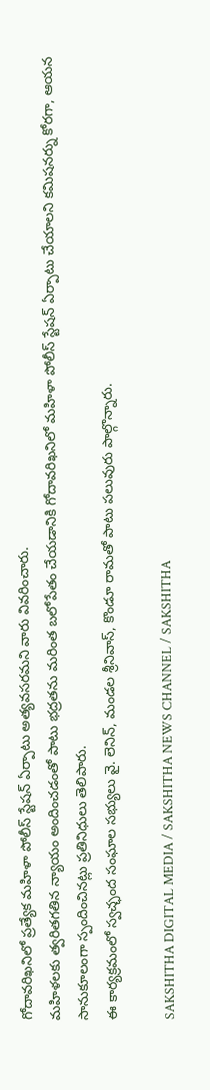గోదావరిఖనిలో ప్రత్యేక మహిళా పోలీస్ స్టేషన్ ఏర్పాటు అత్యవసరమని వారు వివరించారు.
మహిళలకు త్వరితగతిన న్యాయం అందించడంతో పాటు భద్రతను మరింత బలోపేతం చేయడానికి గోదావరిఖనిలో మహిళా పోలీస్ స్టేషన్ ఏర్పాటు చేయాలని కమిషనర్ను కోరగా, ఆయన సానుకూలంగా స్పందించినట్లు ప్రతినిధులు తెలిపారు.
ఈ కార్యక్రమంలో స్వచ్ఛంద సంఘాల సభ్యులు వై. లెనిన్, మండల శ్రీనివాస్, కొండూ రామతో పాటు పలువురు పాల్గొన్నారు.

SAKSHITHA DIGITAL MEDIA / SAKSHITHA NEWS CHANNEL / SAKSHITHA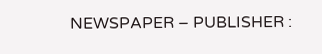NEWSPAPER – PUBLISHER :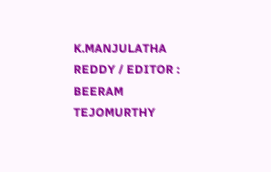K.MANJULATHA REDDY / EDITOR : BEERAM TEJOMURTHY